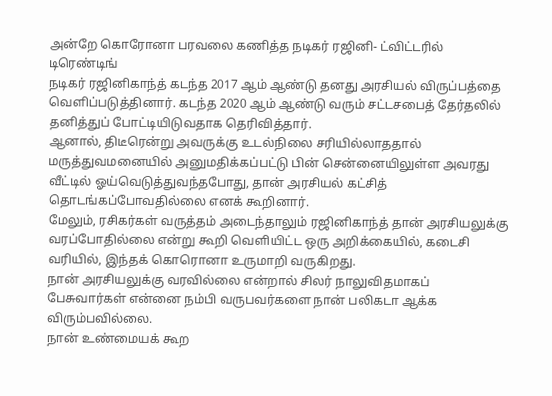அன்றே கொரோனா பரவலை கணித்த நடிகர் ரஜினி- ட்விட்டரில் டிரெண்டிங்
நடிகர் ரஜினிகாந்த் கடந்த 2017 ஆம் ஆண்டு தனது அரசியல் விருப்பத்தை வெளிப்படுத்தினார். கடந்த 2020 ஆம் ஆண்டு வரும் சட்டசபைத் தேர்தலில் தனித்துப் போட்டியிடுவதாக தெரிவித்தார்.
ஆனால், திடீரென்று அவருக்கு உடல்நிலை சரியில்லாததால் மருத்துவமனையில் அனுமதிக்கப்பட்டு பின் சென்னையிலுள்ள அவரது வீட்டில் ஓய்வெடுத்துவந்தபோது, தான் அரசியல் கட்சித் தொடங்கப்போவதில்லை எனக் கூறினார்.
மேலும், ரசிகர்கள் வருத்தம் அடைந்தாலும் ரஜினிகாந்த் தான் அரசியலுக்கு வரப்போதில்லை என்று கூறி வெளியிட்ட ஒரு அறிக்கையில், கடைசி வரியில், இந்தக் கொரொனா உருமாறி வருகிறது.
நான் அரசியலுக்கு வரவில்லை என்றால் சிலர் நாலுவிதமாகப் பேசுவார்கள் என்னை நம்பி வருபவர்களை நான் பலிகடா ஆக்க விரும்பவில்லை.
நான் உண்மையக் கூற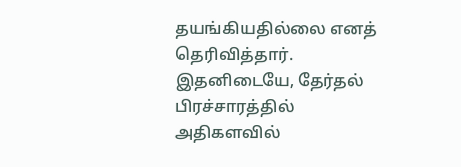தயங்கியதில்லை எனத் தெரிவித்தார். இதனிடையே, தேர்தல் பிரச்சாரத்தில் அதிகளவில்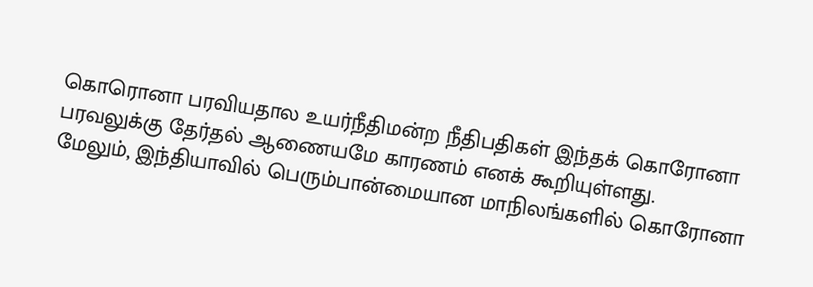கொரொனா பரவியதால உயர்நீதிமன்ற நீதிபதிகள் இந்தக் கொரோனா பரவலுக்கு தேர்தல் ஆணையமே காரணம் எனக் கூறியுள்ளது.
மேலும், இந்தியாவில் பெரும்பான்மையான மாநிலங்களில் கொரோனா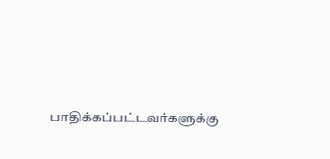பாதிக்கப்பட்டவர்களுக்கு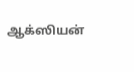ஆக்ஸியன்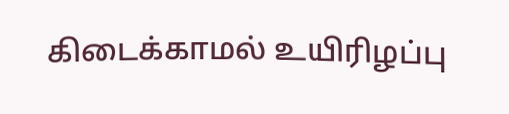கிடைக்காமல் உயிரிழப்பு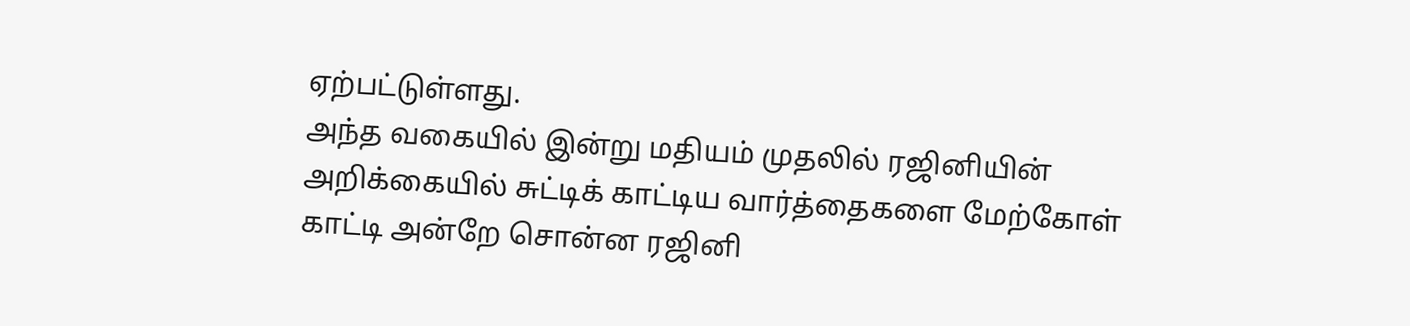ஏற்பட்டுள்ளது.
அந்த வகையில் இன்று மதியம் முதலில் ரஜினியின் அறிக்கையில் சுட்டிக் காட்டிய வார்த்தைகளை மேற்கோள் காட்டி அன்றே சொன்ன ரஜினி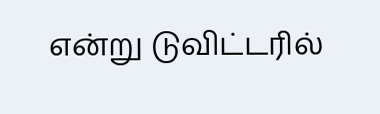என்று டுவிட்டரில்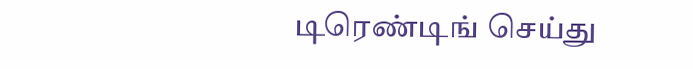டிரெண்டிங் செய்து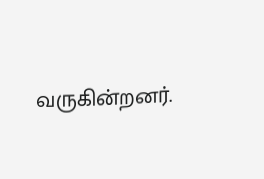வருகின்றனர்.